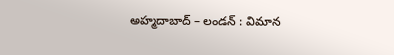అహ్మదాబాద్ – లండన్ : విమాన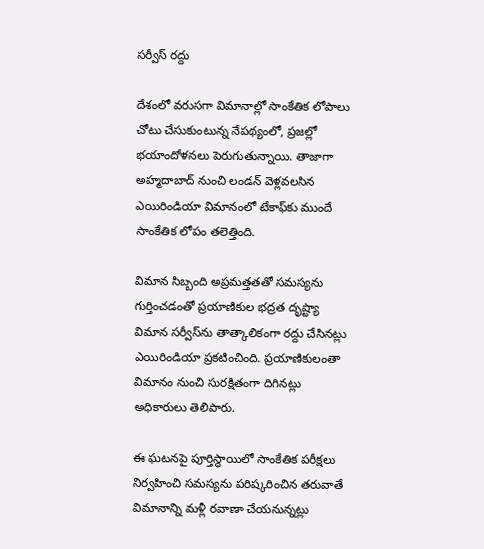సర్వీస్ రద్దు

దేశంలో వరుసగా విమానాల్లో సాంకేతిక లోపాలు చోటు చేసుకుంటున్న నేపథ్యంలో, ప్రజల్లో భయాందోళనలు పెరుగుతున్నాయి. తాజాగా అహ్మదాబాద్ నుంచి లండన్ వెళ్లవలసిన ఎయిరిండియా విమానంలో టేకాఫ్‌కు ముందే సాంకేతిక లోపం తలెత్తింది.

విమాన సిబ్బంది అప్రమత్తతతో సమస్యను గుర్తించడంతో ప్రయాణికుల భద్రత దృష్ట్యా విమాన సర్వీస్‌ను తాత్కాలికంగా రద్దు చేసినట్లు ఎయిరిండియా ప్రకటించింది. ప్రయాణికులంతా విమానం నుంచి సురక్షితంగా దిగినట్లు అధికారులు తెలిపారు.

ఈ ఘటనపై పూర్తిస్థాయిలో సాంకేతిక పరీక్షలు నిర్వహించి సమస్యను పరిష్కరించిన తరువాతే విమానాన్ని మళ్లీ రవాణా చేయనున్నట్లు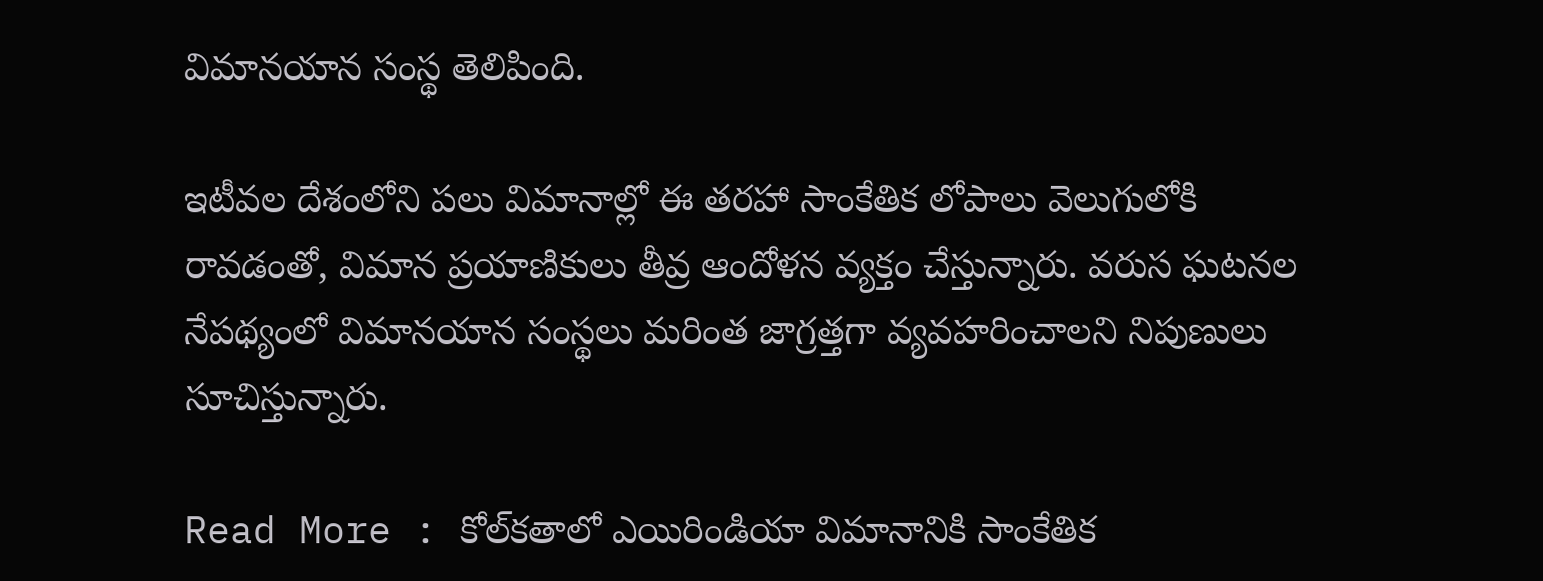విమానయాన సంస్థ తెలిపింది.

ఇటీవల దేశంలోని పలు విమానాల్లో ఈ తరహా సాంకేతిక లోపాలు వెలుగులోకి రావడంతో, విమాన ప్రయాణికులు తీవ్ర ఆందోళన వ్యక్తం చేస్తున్నారు. వరుస ఘటనల నేపథ్యంలో విమానయాన సంస్థలు మరింత జాగ్రత్తగా వ్యవహరించాలని నిపుణులు సూచిస్తున్నారు.

Read More : కోల్‌కతాలో ఎయిరిండియా విమానానికి సాంకేతిక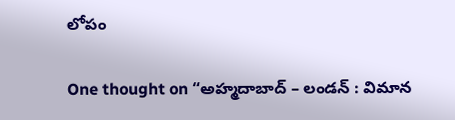లోపం

One thought on “అహ్మదాబాద్ – లండన్ : విమాన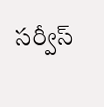సర్వీస్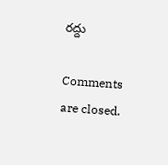రద్దు

Comments are closed.